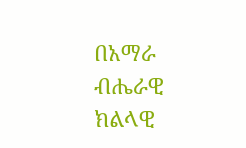በአማራ ብሔራዊ ክልላዊ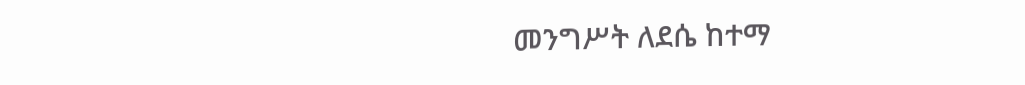መንግሥት ለደሴ ከተማ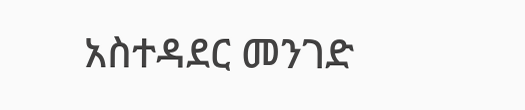አስተዳደር መንገድ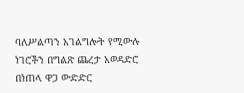ባለሥልጣን አገልግሎት የሚውሉ ነገሮችን በግልጽ ጨረታ አወዳድሮ በነጠላ ዋጋ ውድድር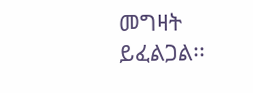መግዛት ይፈልጋል፡፡